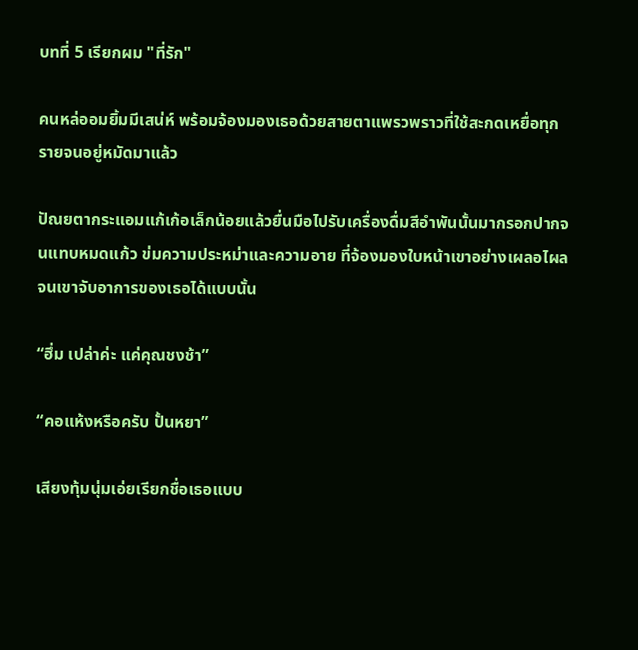บทที่ 5 เรียกผม "ที่รัก"

คนหล่ออมยิ้มมีเสน่ห์ พร้อมจ้องมองเธอด้วยสายตาแพรวพราวที่ใช้สะกดเหยื่อทุกรายจนอยู่หมัดมาแล้ว

ปัณยตากระแอมแก้เก้อเล็กน้อยแล้วยื่นมือไปรับเครื่องดื่มสีอำพันนั้นมากรอกปากจนแทบหมดแก้ว ข่มความประหม่าและความอาย ที่จ้องมองใบหน้าเขาอย่างเผลอไผลจนเขาจับอาการของเธอได้แบบนั้น

“ฮึ่ม เปล่าค่ะ แค่คุณชงช้า”

“คอแห้งหรือครับ ปั้นหยา”

เสียงทุ้มนุ่มเอ่ยเรียกชื่อเธอแบบ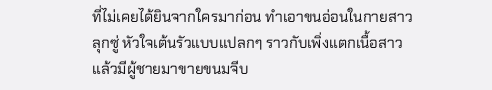ที่ไม่เคยได้ยินจากใครมาก่อน ทำเอาขนอ่อนในกายสาวลุกซู่ หัวใจเต้นรัวแบบแปลกๆ ราวกับเพิ่งแตกเนื้อสาวแล้วมีผู้ชายมาขายขนมจีบ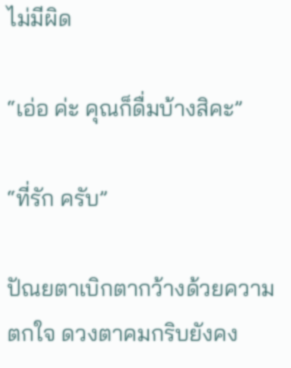ไม่มีผิด

“เอ่อ ค่ะ คุณก็ดื่มบ้างสิคะ”

“ที่รัก ครับ”

ปัณยตาเบิกตากว้างด้วยความตกใจ ดวงตาคมกริบยังคง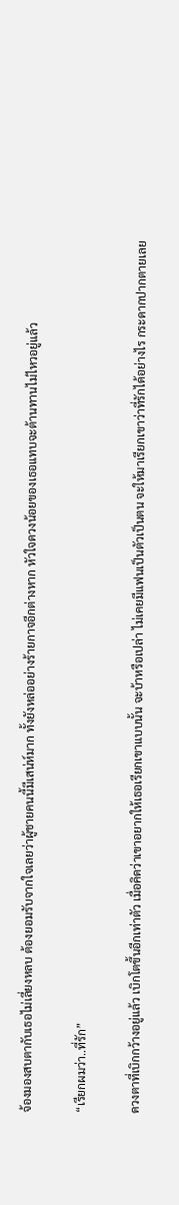จ้องมองสบตากับเธอไม่เลี่ยงหลบ ต้องยอมรับจากใจเลยว่าผู้ชายคนนี้มีเสน่ห์มาก ทั้งยังหล่ออย่างร้ายกาจอีกต่างหาก หัวใจดวงน้อยของเธอแทบจะต้านทานไม่ไหวอยู่แล้ว

“เรียกผมว่า..ที่รัก”

ดวงตาที่เบิกกว้างอยู่แล้ว เบิกโตขึ้นอีกเท่าตัว เมื่อคิดว่าเขาอยากให้เธอเรียกเขาแบบนั้น จะบ้าหรือเปล่า ไม่เคยมีแฟนเป็นตัวเป็นตน จะให้มาเรียกเขาว่าที่รักได้อย่างไร กระดากปากตายเลย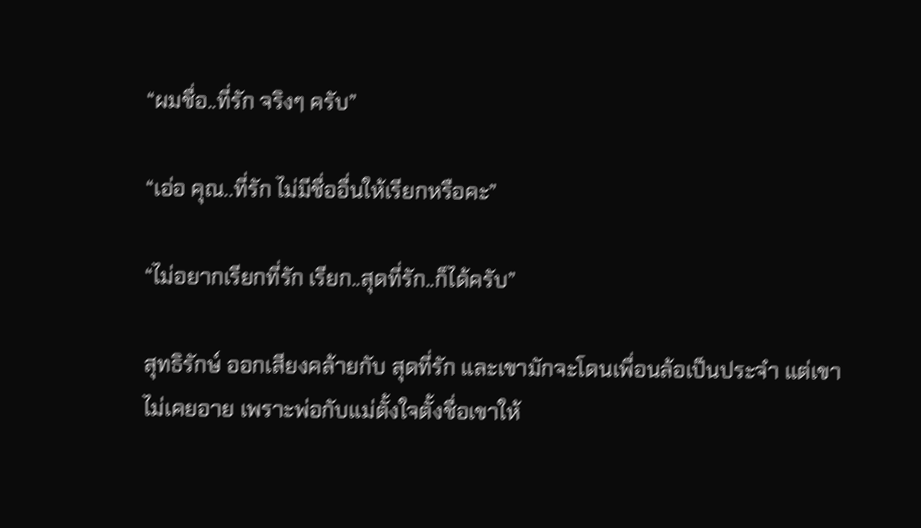“ผมชื่อ..ที่รัก จริงๆ ครับ”

“เอ่อ คุณ..ที่รัก ไม่มีชื่ออื่นให้เรียกหรือคะ”

“ไม่อยากเรียกที่รัก เรียก..สุดที่รัก..ก็ได้ครับ”

สุทธิรักษ์ ออกเสียงคล้ายกับ สุดที่รัก และเขามักจะโดนเพื่อนล้อเป็นประจำ แต่เขาไม่เคยอาย เพราะพ่อกับแม่ตั้งใจตั้งชื่อเขาให้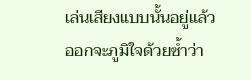เล่นเสียงแบบนั้นอยู่แล้ว ออกจะภูมิใจด้วยซ้ำว่า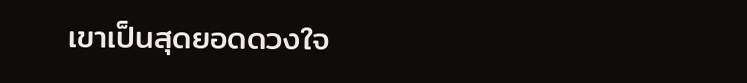เขาเป็นสุดยอดดวงใจ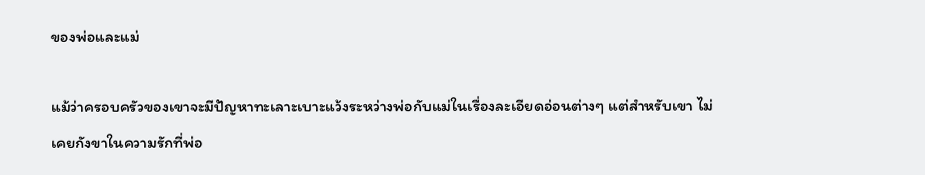ของพ่อและแม่

แม้ว่าครอบครัวของเขาจะมีปัญหาทะเลาะเบาะแว้งระหว่างพ่อกับแม่ในเรื่องละเอียดอ่อนต่างๆ แต่สำหรับเขา ไม่เคยกังขาในความรักที่พ่อ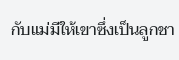กับแม่มีให้เขาซึ่งเป็นลูกชา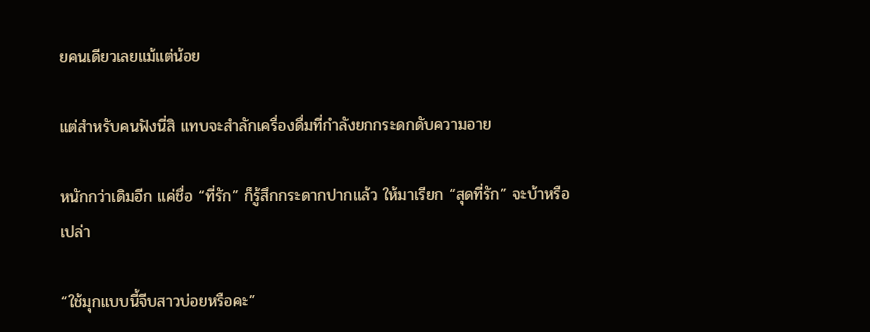ยคนเดียวเลยแม้แต่น้อย

แต่สำหรับคนฟังนี่สิ แทบจะสำลักเครื่องดื่มที่กำลังยกกระดกดับความอาย

หนักกว่าเดิมอีก แค่ชื่อ “ที่รัก” ก็รู้สึกกระดากปากแล้ว ให้มาเรียก “สุดที่รัก” จะบ้าหรือเปล่า

“ใช้มุกแบบนี้จีบสาวบ่อยหรือคะ”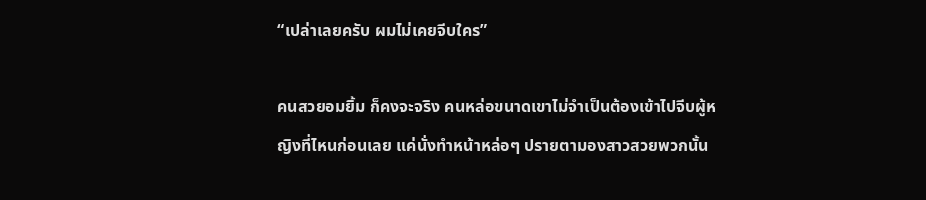“เปล่าเลยครับ ผมไม่เคยจีบใคร”

คนสวยอมยิ้ม ก็คงจะจริง คนหล่อขนาดเขาไม่จำเป็นต้องเข้าไปจีบผู้หญิงที่ไหนก่อนเลย แค่นั่งทำหน้าหล่อๆ ปรายตามองสาวสวยพวกนั้น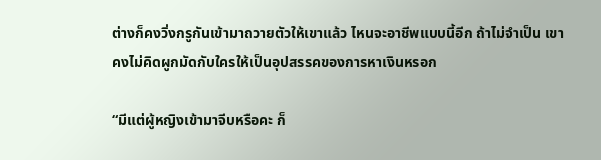ต่างก็คงวิ่งกรูกันเข้ามาถวายตัวให้เขาแล้ว ไหนจะอาชีพแบบนี้อีก ถ้าไม่จำเป็น เขาคงไม่คิดผูกมัดกับใครให้เป็นอุปสรรคของการหาเงินหรอก

“มีแต่ผู้หญิงเข้ามาจีบหรือคะ ก็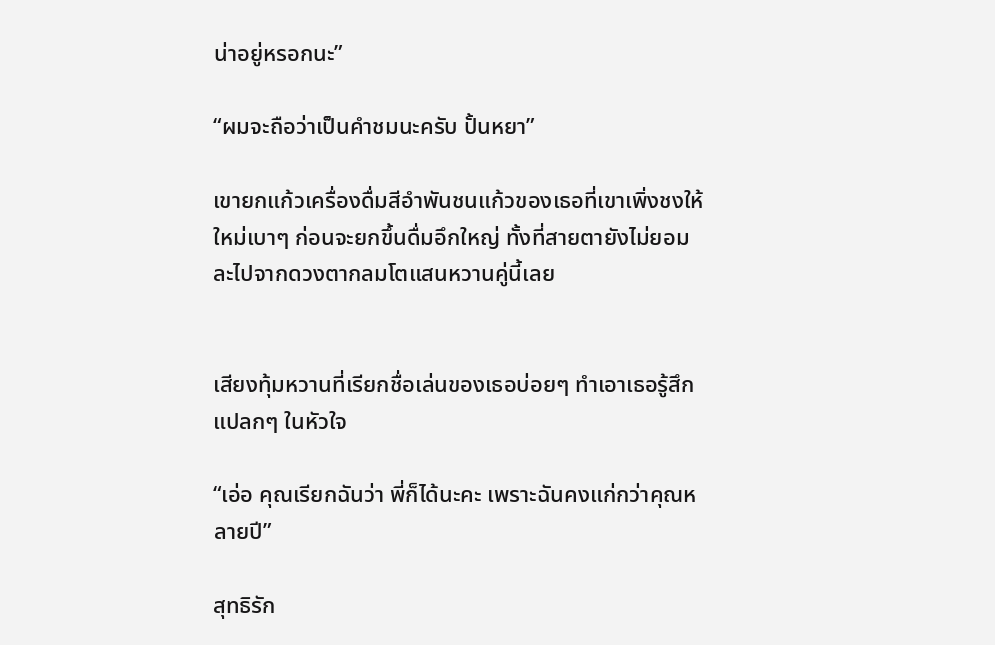น่าอยู่หรอกนะ”

“ผมจะถือว่าเป็นคำชมนะครับ ปั้นหยา”

เขายกแก้วเครื่องดื่มสีอำพันชนแก้วของเธอที่เขาเพิ่งชงให้ใหม่เบาๆ ก่อนจะยกขึ้นดื่มอึกใหญ่ ทั้งที่สายตายังไม่ยอมละไปจากดวงตากลมโตแสนหวานคู่นี้เลย


เสียงทุ้มหวานที่เรียกชื่อเล่นของเธอบ่อยๆ ทำเอาเธอรู้สึกแปลกๆ ในหัวใจ

“เอ่อ คุณเรียกฉันว่า พี่ก็ได้นะคะ เพราะฉันคงแก่กว่าคุณหลายปี”

สุทธิรัก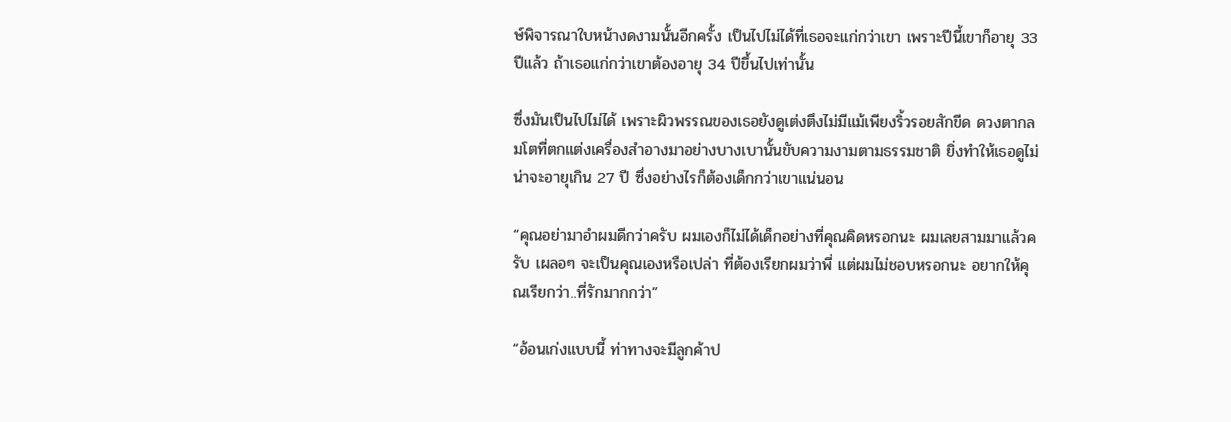ษ์พิจารณาใบหน้างดงามนั้นอีกครั้ง เป็นไปไม่ได้ที่เธอจะแก่กว่าเขา เพราะปีนี้เขาก็อายุ 33 ปีแล้ว ถ้าเธอแก่กว่าเขาต้องอายุ 34 ปีขึ้นไปเท่านั้น

ซึ่งมันเป็นไปไม่ได้ เพราะผิวพรรณของเธอยังดูเต่งตึงไม่มีแม้เพียงริ้วรอยสักขีด ดวงตากลมโตที่ตกแต่งเครื่องสำอางมาอย่างบางเบานั้นขับความงามตามธรรมชาติ ยิ่งทำให้เธอดูไม่น่าจะอายุเกิน 27 ปี ซึ่งอย่างไรก็ต้องเด็กกว่าเขาแน่นอน

“คุณอย่ามาอำผมดีกว่าครับ ผมเองก็ไม่ได้เด็กอย่างที่คุณคิดหรอกนะ ผมเลยสามมาแล้วครับ เผลอๆ จะเป็นคุณเองหรือเปล่า ที่ต้องเรียกผมว่าพี่ แต่ผมไม่ชอบหรอกนะ อยากให้คุณเรียกว่า..ที่รักมากกว่า”

“อ้อนเก่งแบบนี้ ท่าทางจะมีลูกค้าป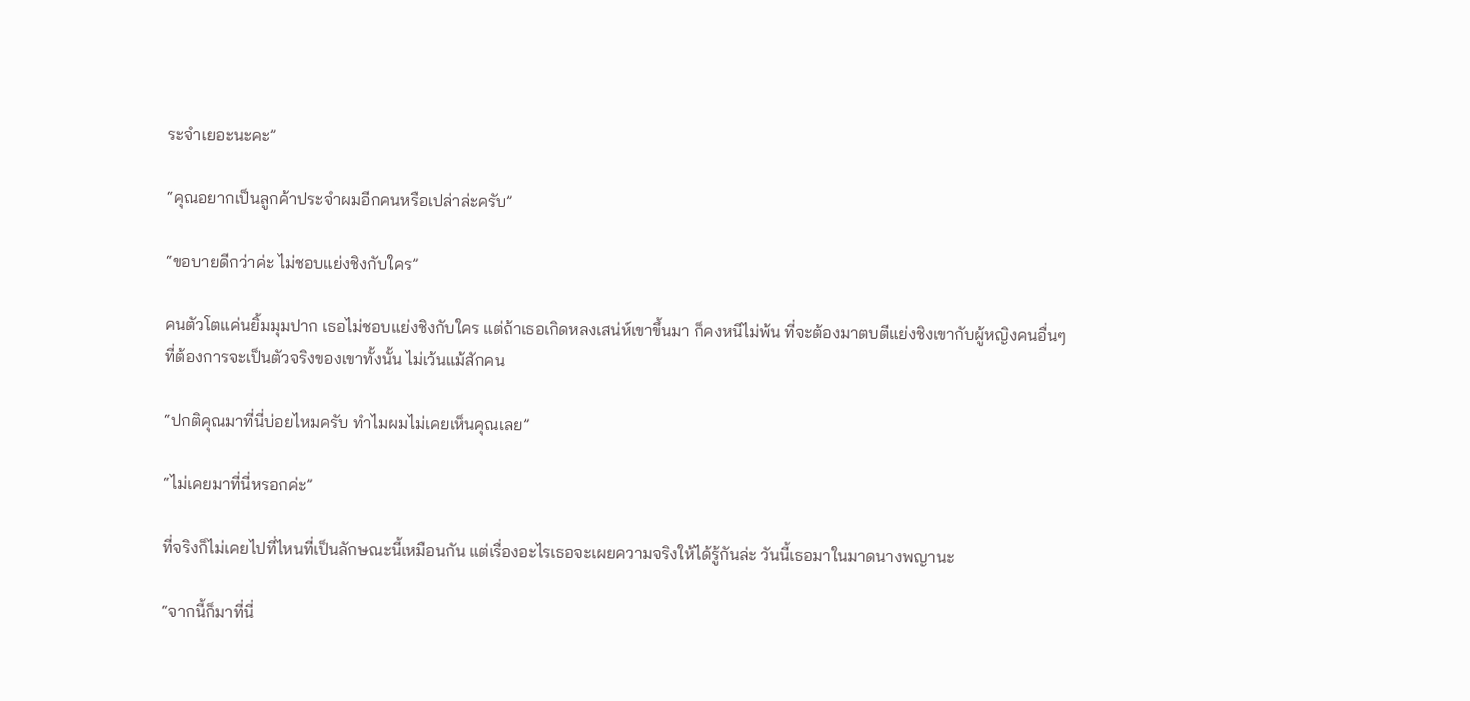ระจำเยอะนะคะ”

“คุณอยากเป็นลูกค้าประจำผมอีกคนหรือเปล่าล่ะครับ”

“ขอบายดีกว่าค่ะ ไม่ชอบแย่งชิงกับใคร”

คนตัวโตแค่นยิ้มมุมปาก เธอไม่ชอบแย่งชิงกับใคร แต่ถ้าเธอเกิดหลงเสน่ห์เขาขึ้นมา ก็คงหนีไม่พ้น ที่จะต้องมาตบตีแย่งชิงเขากับผู้หญิงคนอื่นๆ ที่ต้องการจะเป็นตัวจริงของเขาทั้งนั้น ไม่เว้นแม้สักคน

“ปกติคุณมาที่นี่บ่อยไหมครับ ทำไมผมไม่เคยเห็นคุณเลย”

“ไม่เคยมาที่นี่หรอกค่ะ”

ที่จริงก็ไม่เคยไปที่ไหนที่เป็นลักษณะนี้เหมือนกัน แต่เรื่องอะไรเธอจะเผยความจริงให้ได้รู้กันล่ะ วันนี้เธอมาในมาดนางพญานะ

“จากนี้ก็มาที่นี่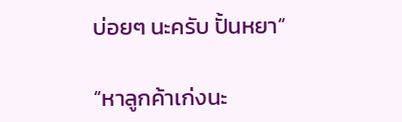บ่อยๆ นะครับ ปั้นหยา”

“หาลูกค้าเก่งนะ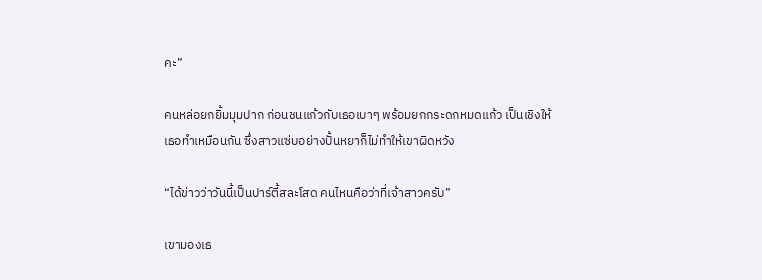คะ”

คนหล่อยกยิ้มมุมปาก ก่อนชนแก้วกับเธอเบาๆ พร้อมยกกระดกหมดแก้ว เป็นเชิงให้เธอทำเหมือนกัน ซึ่งสาวแซ่บอย่างปั้นหยาก็ไม่ทำให้เขาผิดหวัง

“ได้ข่าวว่าวันนี้เป็นปาร์ตี้สละโสด คนไหนคือว่าที่เจ้าสาวครับ”

เขามองเธ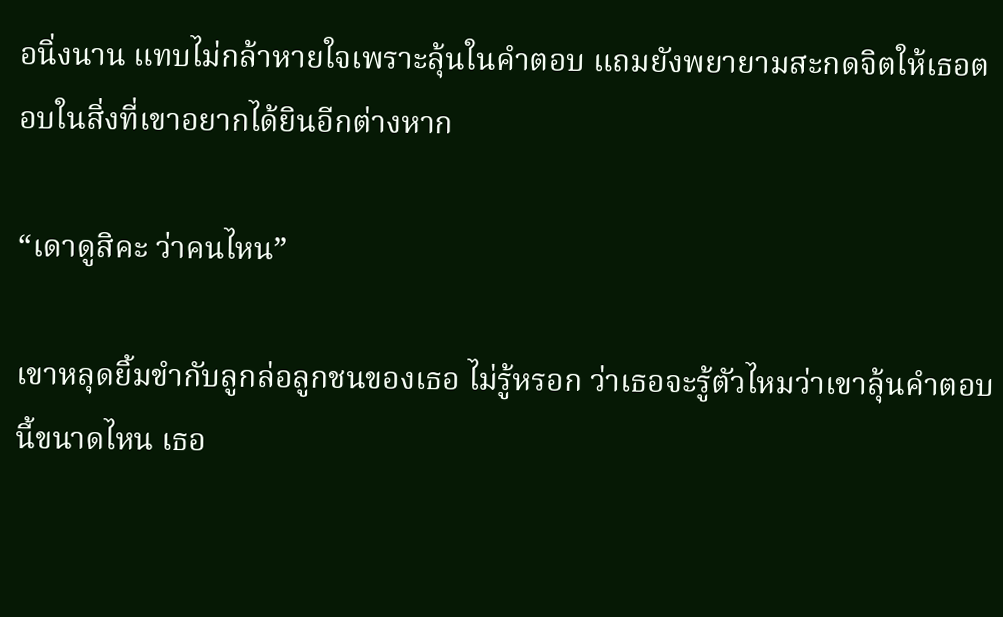อนิ่งนาน แทบไม่กล้าหายใจเพราะลุ้นในคำตอบ แถมยังพยายามสะกดจิตให้เธอตอบในสิ่งที่เขาอยากได้ยินอีกต่างหาก

“เดาดูสิคะ ว่าคนไหน”

เขาหลุดยิ้มขำกับลูกล่อลูกชนของเธอ ไม่รู้หรอก ว่าเธอจะรู้ตัวไหมว่าเขาลุ้นคำตอบนี้ขนาดไหน เธอ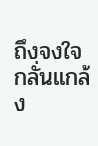ถึงจงใจกลั่นแกล้ง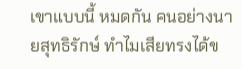เขาแบบนี้ หมดกัน คนอย่างนายสุทธิรักษ์ ทำไมเสียทรงได้ข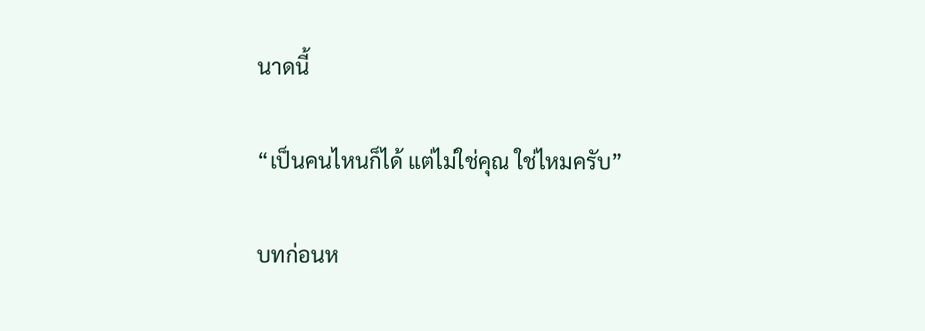นาดนี้

“เป็นคนไหนก็ได้ แต่ไม่ใช่คุณ ใช่ไหมครับ”

บทก่อนห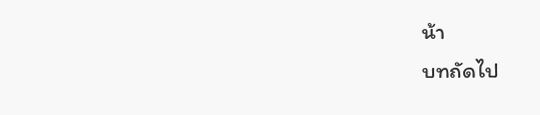น้า
บทถัดไป